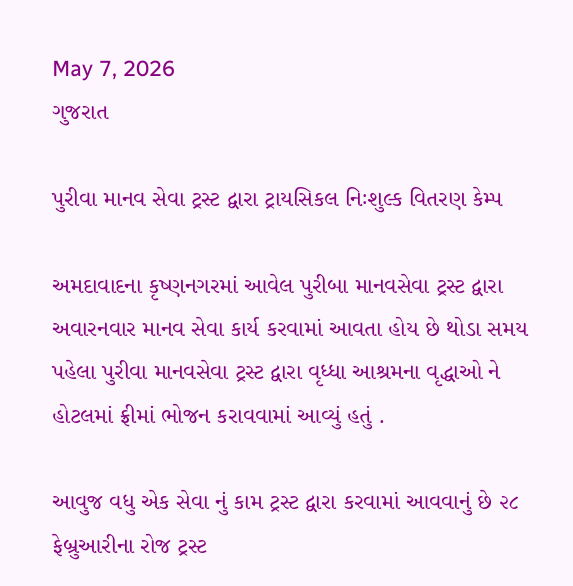May 7, 2026
ગુજરાત

પુરીવા માનવ સેવા ટ્રસ્ટ દ્વારા ટ્રાયસિકલ નિઃશુલ્ક વિતરણ કેમ્પ

અમદાવાદના કૃષ્ણનગરમાં આવેલ પુરીબા માનવસેવા ટ્રસ્ટ દ્વારા અવારનવાર માનવ સેવા કાર્ય કરવામાં આવતા હોય છે થોડા સમય પહેલા પુરીવા માનવસેવા ટ્રસ્ટ દ્વારા વૃધ્ધા આશ્રમના વૃદ્ધાઓ ને હોટલમાં ફ્રીમાં ભોજન કરાવવામાં આવ્યું હતું .

આવુજ વધુ એક સેવા નું કામ ટ્રસ્ટ દ્વારા કરવામાં આવવાનું છે ૨૮ ફેબ્રુઆરીના રોજ ટ્રસ્ટ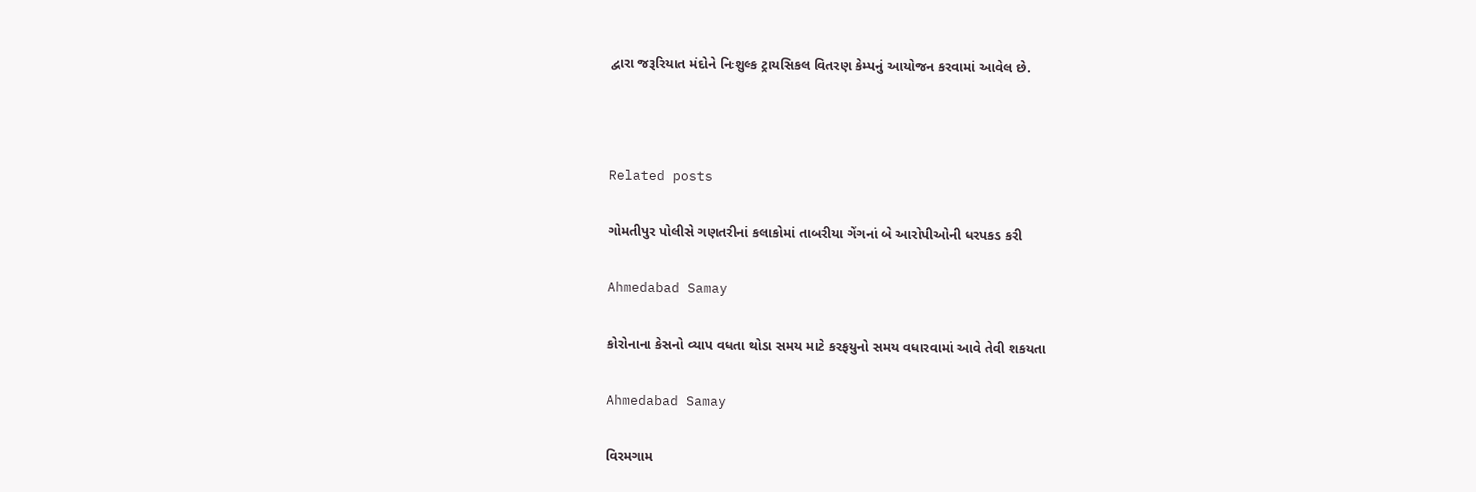દ્વારા જરૂરિયાત મંદોને નિઃશુલ્ક ટ્રાયસિકલ વિતરણ કેમ્પનું આયોજન કરવામાં આવેલ છે.



Related posts

ગોમતીપુર પોલીસે ગણતરીનાં કલાકોમાં તાબરીયા ગેંગનાં બે આરોપીઓની ધરપકડ કરી

Ahmedabad Samay

કોરોનાના કેસનો વ્યાપ વધતા થોડા સમય માટે કરફયુનો સમય વધારવામાં આવે તેવી શકયતા

Ahmedabad Samay

વિરમગામ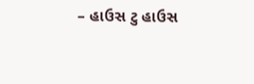– હાઉસ ટુ હાઉસ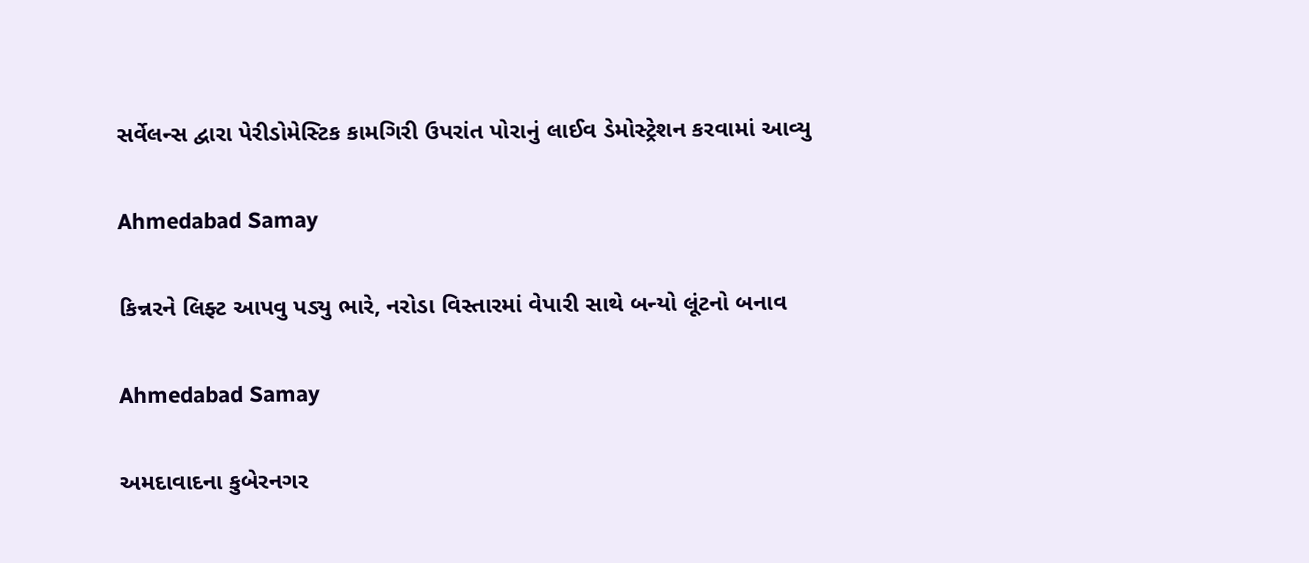સર્વેલન્સ દ્વારા પેરીડોમેસ્ટિક કામગિરી ઉપરાંત પોરાનું લાઈવ ડેમોસ્ટ્રેશન કરવામાં આવ્યુ

Ahmedabad Samay

કિન્નરને લિફ્ટ આપવુ પડ્યુ ભારે, નરોડા વિસ્તારમાં વેપારી સાથે બન્યો લૂંટનો બનાવ

Ahmedabad Samay

અમદાવાદના કુબેરનગર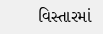વિસ્તારમાં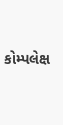કોમ્પલેક્ષ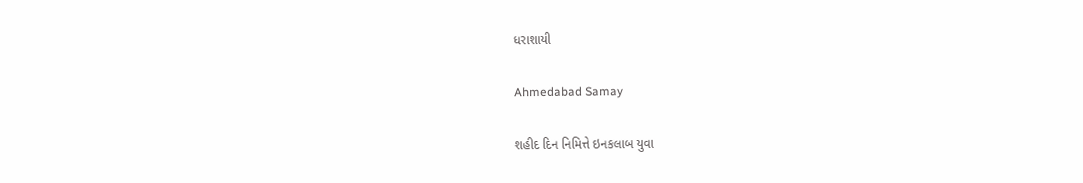ધરાશાયી

Ahmedabad Samay

શહીદ દિન નિમિત્તે ઇનકલાબ યુવા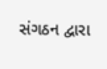સંગઠન દ્વારા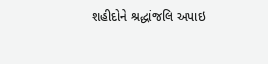શહીદોને શ્રદ્ધાંજલિ અપાઇ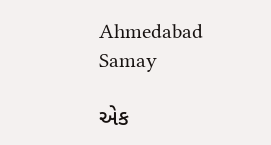Ahmedabad Samay

એક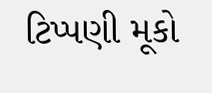ટિપ્પણી મૂકો